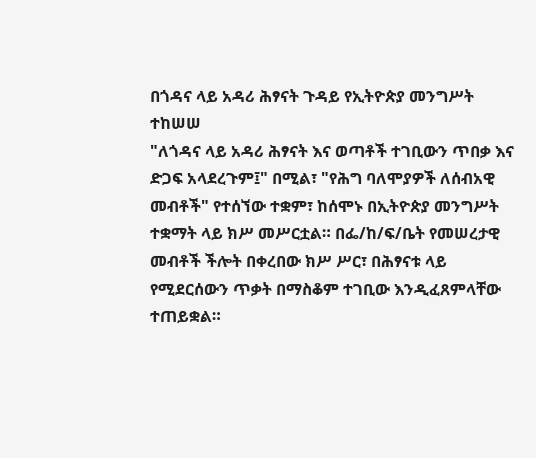በጎዳና ላይ አዳሪ ሕፃናት ጉዳይ የኢትዮጵያ መንግሥት ተከሠሠ
"ለጎዳና ላይ አዳሪ ሕፃናት እና ወጣቶች ተገቢውን ጥበቃ እና ድጋፍ አላደረጉም፤" በሚል፣ "የሕግ ባለሞያዎች ለሰብአዊ መብቶች" የተሰኘው ተቋም፣ ከሰሞኑ በኢትዮጵያ መንግሥት ተቋማት ላይ ክሥ መሥርቷል። በፌ/ከ/ፍ/ቤት የመሠረታዊ መብቶች ችሎት በቀረበው ክሥ ሥር፣ በሕፃናቱ ላይ የሚደርሰውን ጥቃት በማስቆም ተገቢው እንዲፈጸምላቸው ተጠይቋል።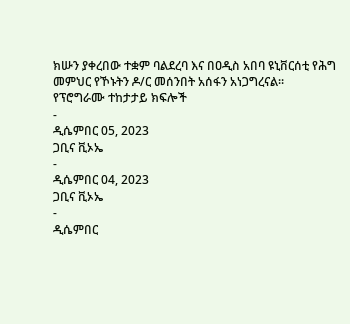ክሡን ያቀረበው ተቋም ባልደረባ እና በዐዲስ አበባ ዩኒቨርሰቲ የሕግ መምህር የኾኑትን ዶ/ር መሰንበት አሰፋን አነጋግረናል።
የፕሮግራሙ ተከታታይ ክፍሎች
-
ዲሴምበር 05, 2023
ጋቢና ቪኦኤ
-
ዲሴምበር 04, 2023
ጋቢና ቪኦኤ
-
ዲሴምበር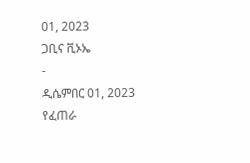01, 2023
ጋቢና ቪኦኤ
-
ዲሴምበር 01, 2023
የፈጠራ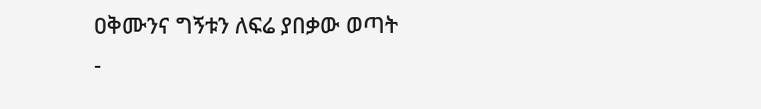ዐቅሙንና ግኝቱን ለፍሬ ያበቃው ወጣት
-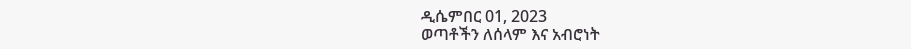ዲሴምበር 01, 2023
ወጣቶችን ለሰላም እና አብሮነት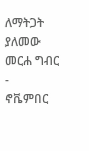ለማትጋት ያለመው መርሐ ግብር
-
ኖቬምበር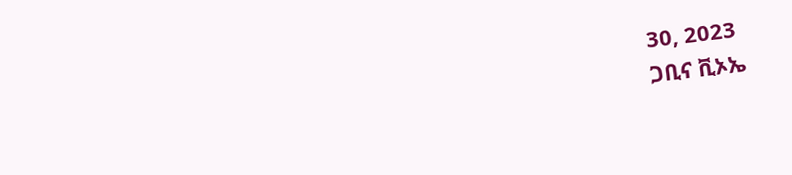30, 2023
ጋቢና ቪኦኤ